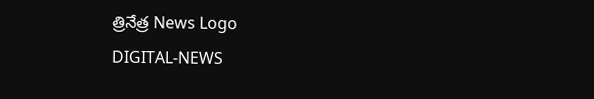త్రినేత్ర News Logo
DIGITAL-NEWS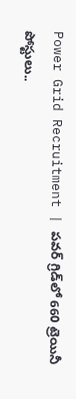Power Grid Recruitment | ప‌వ‌ర్ గ్రిడ్‌లో 660 ట్రెయినీ పోస్టులు..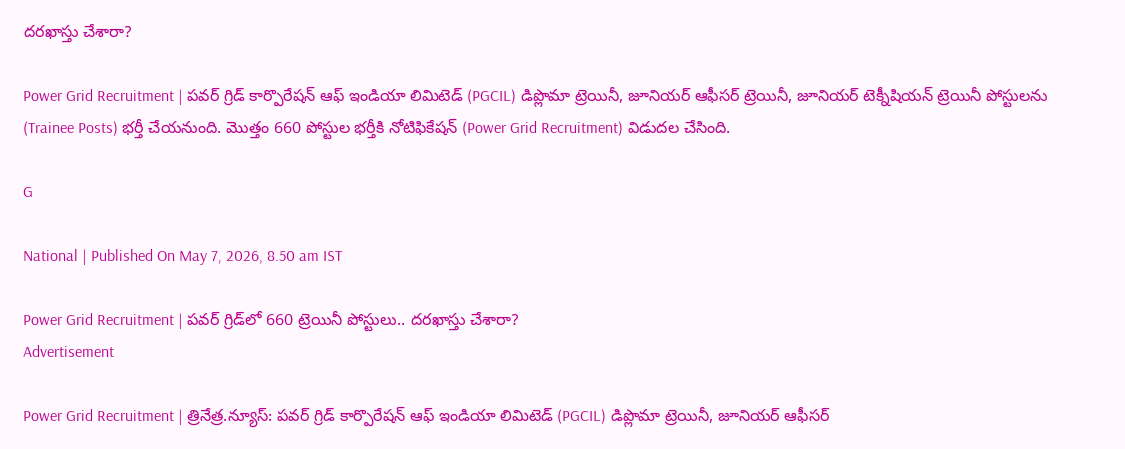ద‌ర‌ఖాస్తు చేశారా?

Power Grid Recruitment | పవర్ గ్రిడ్ కార్పొరేషన్ ఆఫ్ ఇండియా లిమిటెడ్ (PGCIL) డిప్లొమా ట్రెయినీ, జూనియర్ ఆఫీసర్ ట్రెయినీ, జూనియర్ టెక్నీషియన్ ట్రెయినీ పోస్టులను (Trainee Posts) భర్తీ చేయనుంది. మొత్తం 660 పోస్టుల భ‌ర్తీకి నోటిఫికేష‌న్ (Power Grid Recruitment) విడుద‌ల చేసింది.

G

National | Published On May 7, 2026, 8.50 am IST

Power Grid Recruitment | ప‌వ‌ర్ గ్రిడ్‌లో 660 ట్రెయినీ పోస్టులు.. ద‌ర‌ఖాస్తు చేశారా?
Advertisement

Power Grid Recruitment | త్రినేత్ర‌.న్యూస్‌: పవర్ గ్రిడ్ కార్పొరేషన్ ఆఫ్ ఇండియా లిమిటెడ్ (PGCIL) డిప్లొమా ట్రెయినీ, జూనియర్ ఆఫీసర్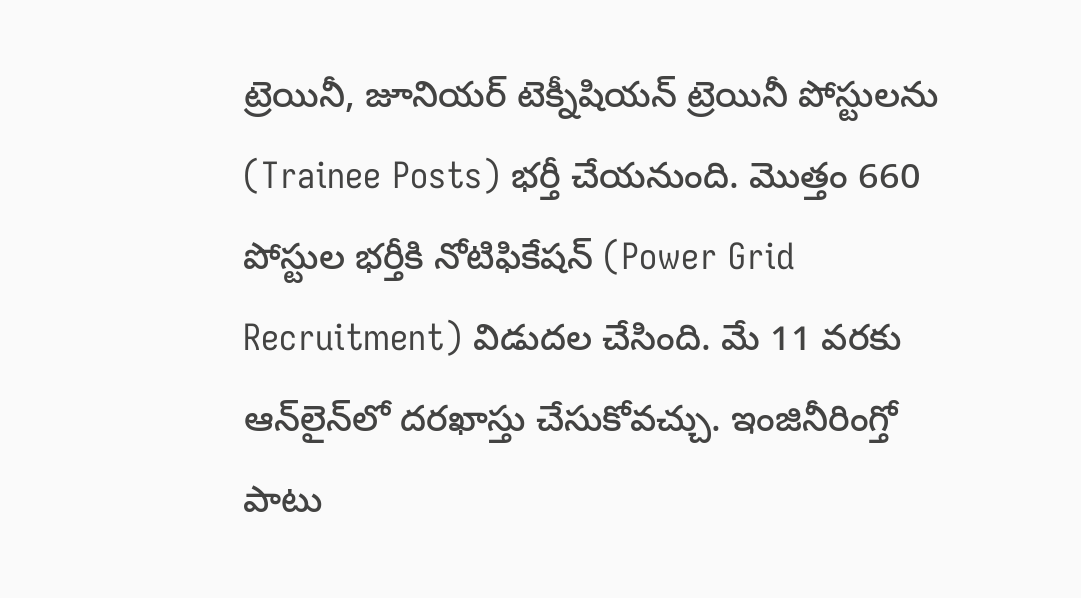ట్రెయినీ, జూనియర్ టెక్నీషియన్ ట్రెయినీ పోస్టులను (Trainee Posts) భర్తీ చేయనుంది. మొత్తం 660 పోస్టుల భ‌ర్తీకి నోటిఫికేష‌న్ (Power Grid Recruitment) విడుద‌ల చేసింది. మే 11 వ‌రకు ఆన్‌లైన్‌లో ద‌ర‌ఖాస్తు చేసుకోవ‌చ్చు. ఇంజినీరింగ్తో పాటు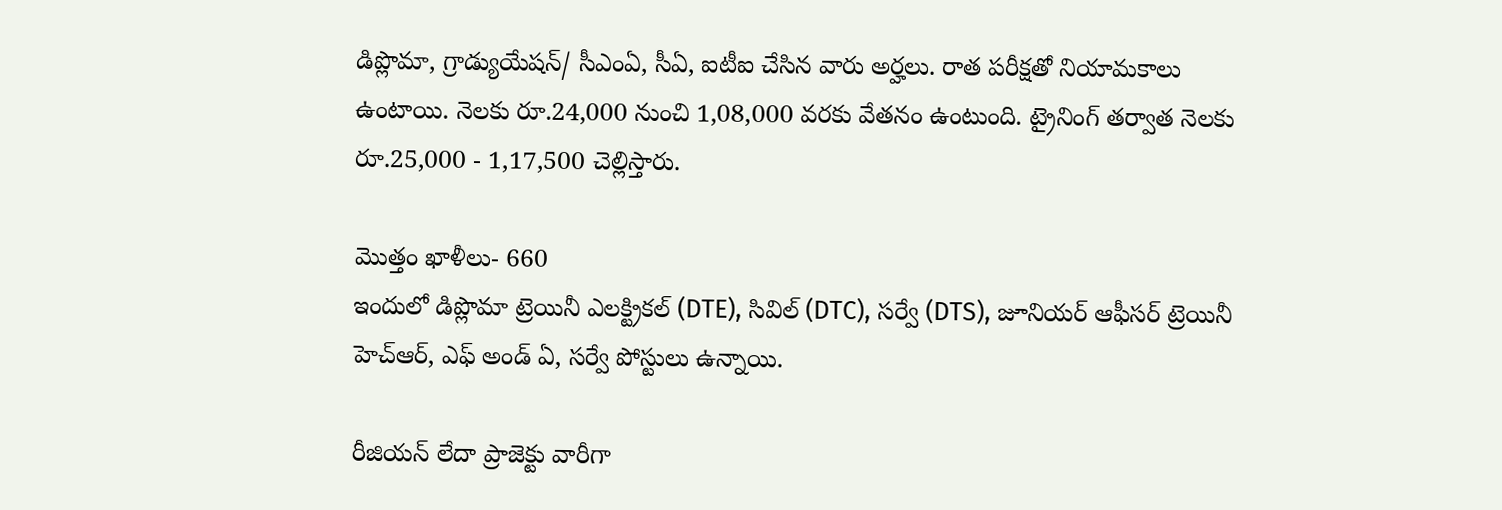డిప్లొమా, గ్రాడ్యుయేషన్/ సీఎంఏ, సీఏ, ఐటీఐ చేసిన వారు అర్హ‌లు. రాత పరీక్షతో నియామకాలు ఉంటాయి. నెలకు రూ.24,000 నుంచి 1,08,000 వరకు వేతనం ఉంటుంది. ట్రైనింగ్ తర్వాత నెలకు రూ.25,000 - 1,17,500 చెల్లిస్తారు.

మొత్తం ఖాళీలు- 660
ఇందులో డిప్లొమా ట్రెయినీ ఎలక్ట్రికల్ (DTE), సివిల్ (DTC), స‌ర్వే (DTS), జూనియ‌ర్ ఆఫీస‌ర్ ట్రెయినీ హెచ్ఆర్‌, ఎఫ్ అండ్ ఏ, స‌ర్వే పోస్టులు ఉన్నాయి.

రీజియ‌న్ లేదా ప్రాజెక్టు వారీగా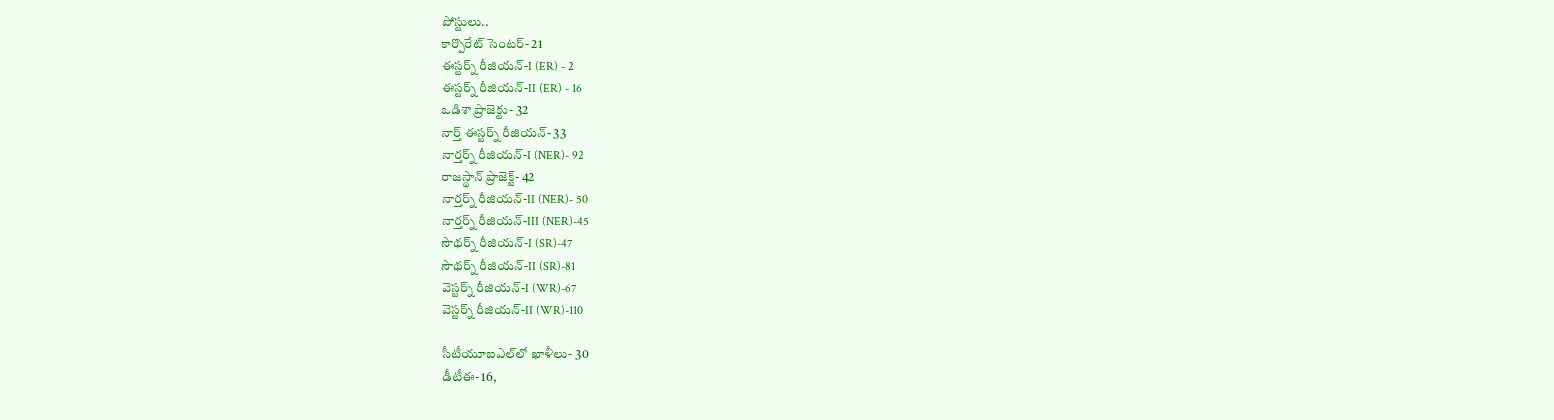పోస్టులు..
కార్పొరేట్ సెంట‌ర్‌- 21
ఈస్ట‌ర్న్ రీజియ‌న్-I (ER) - 2
ఈస్ట‌ర్న్ రీజియ‌న్-II (ER) - 16
ఒడిశా ప్రాజెక్టు- 32
నార్త్ ఈస్ట‌ర్న్ రీజియ‌న్- 33
నార్త‌ర్న్ రీజియ‌న్‌-I (NER)- 92
రాజ‌స్థాన్ ప్రాజెక్ట్‌- 42
నార్త‌ర్న్ రీజియ‌న్‌-II (NER)- 50
నార్త‌ర్న్ రీజియ‌న్‌-III (NER)-45
సౌథ‌ర్న్ రీజియ‌న్‌-I (SR)-47
సౌథ‌ర్న్ రీజియ‌న్‌-II (SR)-81
వెస్ట‌ర్న్ రీజియ‌న్‌-I (WR)-67
వెస్ట‌ర్న్ రీజియ‌న్‌-II (WR)-110

సీటీయూఐఎల్‌లో ఖాళీలు- 30
డీటీఈ- 16,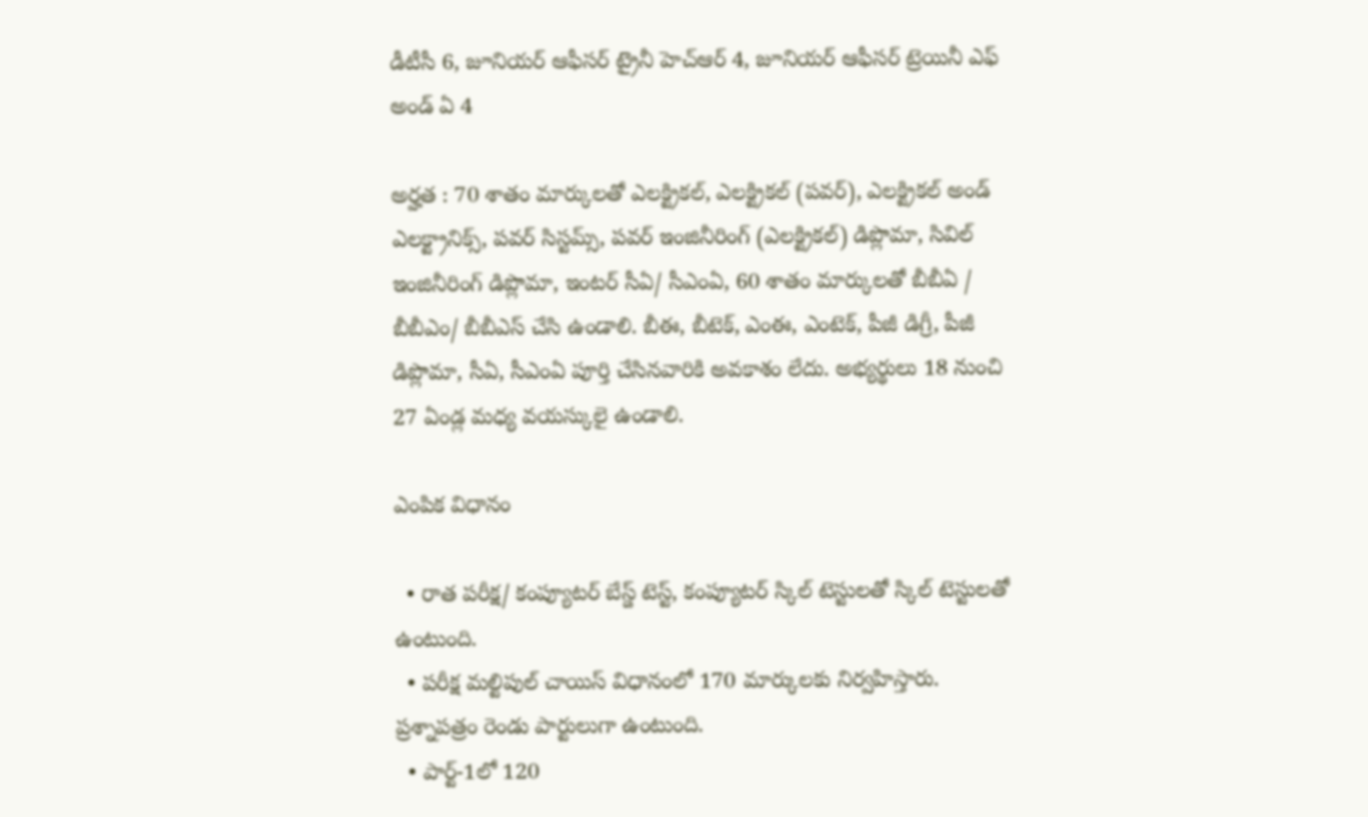డీటీసీ 6, జూనియ‌ర్ ఆఫీస‌ర్ ట్రైనీ హెచ్ఆర్‌ 4, జూనియ‌ర్ ఆఫీస‌ర్ ట్రెయినీ ఎఫ్ అండ్ ఏ 4

అర్హత : 70 శాతం మార్కులతో ఎలక్ట్రికల్, ఎలక్ట్రికల్ (పవర్), ఎలక్ట్రికల్ అండ్ ఎలక్ట్రానిక్స్, పవర్ సిస్టమ్స్, పవర్ ఇంజినీరింగ్ (ఎలక్ట్రికల్) డిప్లొమా, సివిల్ ఇంజినీరింగ్ డిప్లొమా, ఇంటర్ సీఏ/ సీఎంఏ, 60 శాతం మార్కులతో బీబీఏ / బీబీఎం/ బీబీఎస్ చేసి ఉండాలి. బీఈ, బీటెక్, ఎంఈ, ఎంటెక్, పీజీ డిగ్రీ, పీజీ డిప్లొమా, సీఏ, సీఎంఏ పూర్తి చేసినవారికి అవకాశం లేదు. అభ్య‌ర్థులు 18 నుంచి 27 ఏండ్ల మ‌ధ్య వ‌య‌స్కులై ఉండాలి.

ఎంపిక విధానం

  • రాత పరీక్ష/ కంప్యూటర్ బేస్డ్ టెస్ట్, కంప్యూటర్ స్కిల్ టెస్టులతో స్కిల్ టెస్టులతో ఉంటుంది.
  • పరీక్ష మల్టిపుల్ చాయిస్ విధానంలో 170 మార్కులకు నిర్వహిస్తారు. ప్రశ్నాపత్రం రెండు పార్టులుగా ఉంటుంది.
  • పార్ట్-1లో 120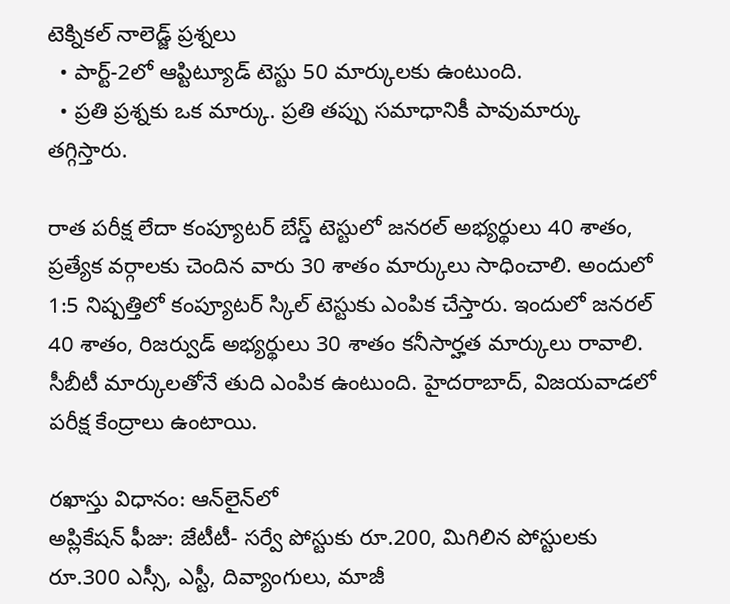టెక్నికల్ నాలెడ్జ్ ప్రశ్నలు
  • పార్ట్-2లో ఆప్టిట్యూడ్ టెస్టు 50 మార్కులకు ఉంటుంది.
  • ప్ర‌తి ప్రశ్నకు ఒక మార్కు. ప్రతి తప్పు సమాధానికీ పావుమార్కు తగ్గిస్తారు.

రాత పరీక్ష లేదా కంప్యూటర్ బేస్డ్ టెస్టులో జనరల్ అభ్యర్థులు 40 శాతం, ప్రత్యేక వర్గాలకు చెందిన వారు 30 శాతం మార్కులు సాధించాలి. అందులో 1:5 నిష్పత్తిలో కంప్యూటర్ స్కిల్ టెస్టుకు ఎంపిక చేస్తారు. ఇందులో జనరల్ 40 శాతం, రిజర్వుడ్ అభ్యర్థులు 30 శాతం కనీసార్హత మార్కులు రావాలి. సీబీటీ మార్కులతోనే తుది ఎంపిక ఉంటుంది. హైద‌రాబాద్‌, విజ‌య‌వాడ‌లో పరీక్ష కేంద్రాలు ఉంటాయి.

రఖాస్తు విధానం: ఆన్‌లైన్‌లో
అప్లికేష‌న్ ఫీజు: జేటీటీ- సర్వే పోస్టుకు రూ.200, మిగిలిన పోస్టుల‌కు రూ.300 ఎస్సీ, ఎస్టీ, దివ్యాంగులు, మాజీ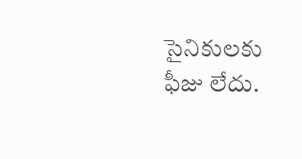సైనికుల‌కు ఫీజు లేదు.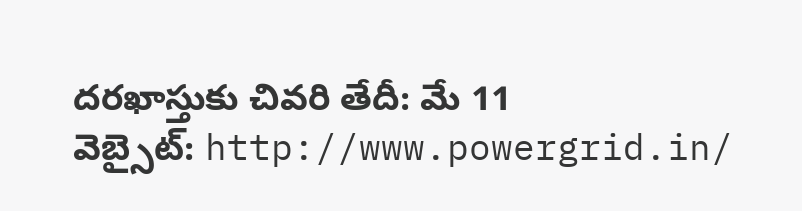దరఖాస్తుకు చివరి తేదీ: మే 11
వెబ్సైట్: http://www.powergrid.in/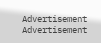Advertisement
Advertisement